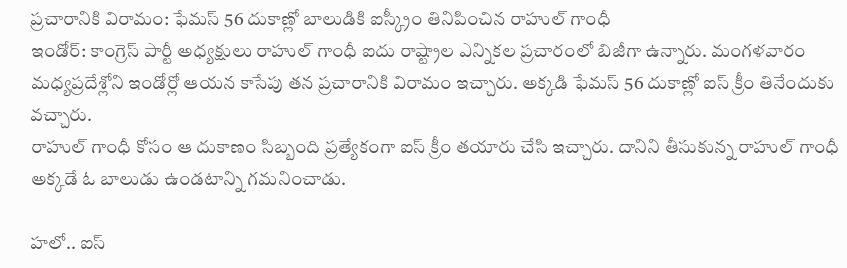ప్రచారానికి విరామం: ఫేమస్ 56 దుకాణ్లో బాలుడికి ఐస్క్రీం తినిపించిన రాహుల్ గాంధీ
ఇండోర్: కాంగ్రెస్ పార్టీ అధ్యక్షులు రాహుల్ గాంధీ ఐదు రాష్ట్రాల ఎన్నికల ప్రచారంలో బిజీగా ఉన్నారు. మంగళవారం మధ్యప్రదేశ్లోని ఇండోర్లో ఆయన కాసేపు తన ప్రచారానికి విరామం ఇచ్చారు. అక్కడి ఫేమస్ 56 దుకాణ్లో ఐస్ క్రీం తినేందుకు వచ్చారు.
రాహుల్ గాంధీ కోసం ఆ దుకాణం సిబ్బంది ప్రత్యేకంగా ఐస్ క్రీం తయారు చేసి ఇచ్చారు. దానిని తీసుకున్న రాహుల్ గాంధీ అక్కడే ఓ బాలుడు ఉండటాన్ని గమనించాడు.

హలో.. ఐస్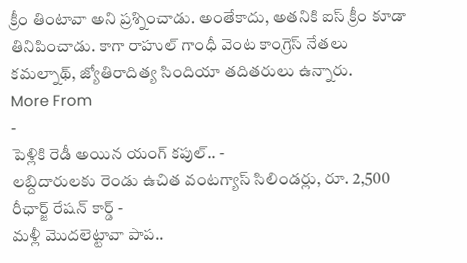క్రీం తింటావా అని ప్రశ్నించాడు. అంతేకాదు, అతనికి ఐస్ క్రీం కూడా తినిపించాడు. కాగా రాహుల్ గాంధీ వెంట కాంగ్రెస్ నేతలు కమల్నాథ్, జ్యోతిరాదిత్య సిందియా తదితరులు ఉన్నారు.
More From
-
పెళ్లికి రెడీ అయిన యంగ్ కపుల్.. -
లబ్దిదారులకు రెండు ఉచిత వంటగ్యాస్ సిలిండర్లు, రూ. 2,500 రీఛార్జ్ రేషన్ కార్డ్ -
మళ్లీ మొదలెట్టావా పాప..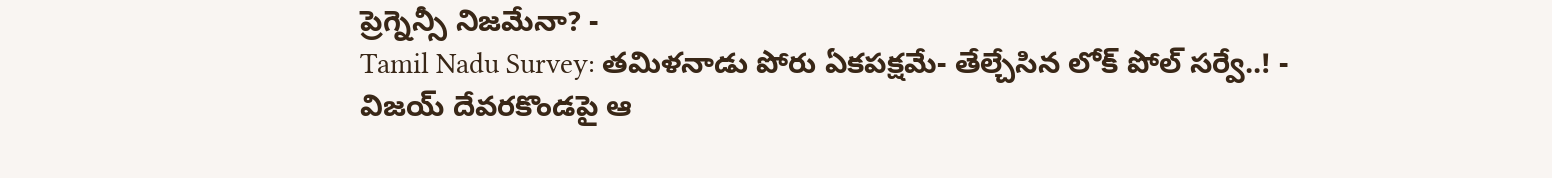ప్రెగ్నెన్సీ నిజమేనా? -
Tamil Nadu Survey: తమిళనాడు పోరు ఏకపక్షమే- తేల్చేసిన లోక్ పోల్ సర్వే..! -
విజయ్ దేవరకొండపై ఆ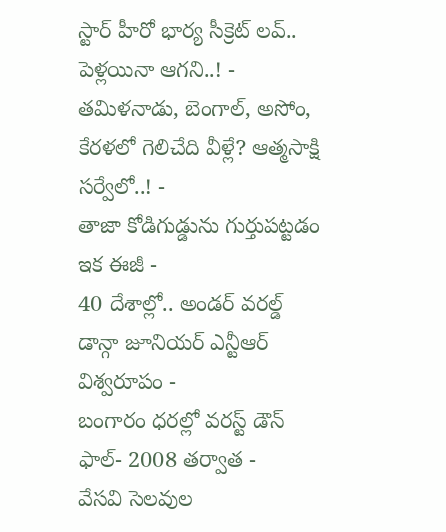స్టార్ హీరో భార్య సీక్రెట్ లవ్.. పెళ్లయినా ఆగని..! -
తమిళనాడు, బెంగాల్, అసోం, కేరళలో గెలిచేది వీళ్లే? ఆత్మసాక్షి సర్వేలో..! -
తాజా కోడిగుడ్డును గుర్తుపట్టడం ఇక ఈజీ -
40 దేశాల్లో.. అండర్ వరల్డ్ డాన్గా జూనియర్ ఎన్టీఆర్ విశ్వరూపం -
బంగారం ధరల్లో వరస్ట్ డౌన్ ఫాల్- 2008 తర్వాత -
వేసవి సెలవుల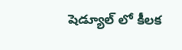షెడ్యూల్ లో కీలక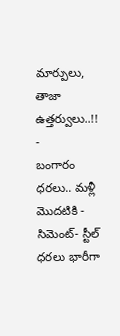మార్పులు, తాజా ఉత్తర్వులు..!! -
బంగారం ధరలు.. మళ్లీ మొదటికి -
సిమెంట్- స్టీల్ ధరలు భారీగా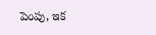పెంపు, ఇక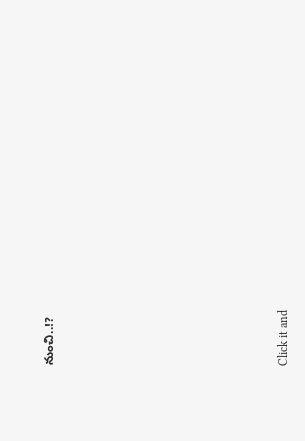నుంచి..!?












Click it and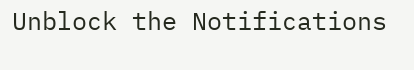Unblock the Notifications